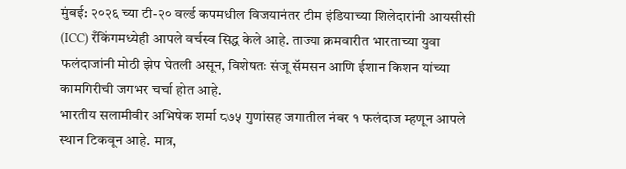मुंबई: २०२६ च्या टी-२० वर्ल्ड कपमधील विजयानंतर टीम इंडियाच्या शिलेदारांनी आयसीसी (ICC) रँकिंगमध्येही आपले वर्चस्व सिद्ध केले आहे. ताज्या क्रमवारीत भारताच्या युवा फलंदाजांनी मोठी झेप घेतली असून, विशेषतः संजू सॅमसन आणि ईशान किशन यांच्या कामगिरीची जगभर चर्चा होत आहे.
भारतीय सलामीवीर अभिषेक शर्मा ८७५ गुणांसह जगातील नंबर १ फलंदाज म्हणून आपले स्थान टिकवून आहे. मात्र,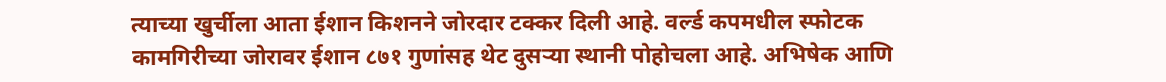त्याच्या खुर्चीला आता ईशान किशनने जोरदार टक्कर दिली आहे. वर्ल्ड कपमधील स्फोटक कामगिरीच्या जोरावर ईशान ८७१ गुणांसह थेट दुसऱ्या स्थानी पोहोचला आहे. अभिषेक आणि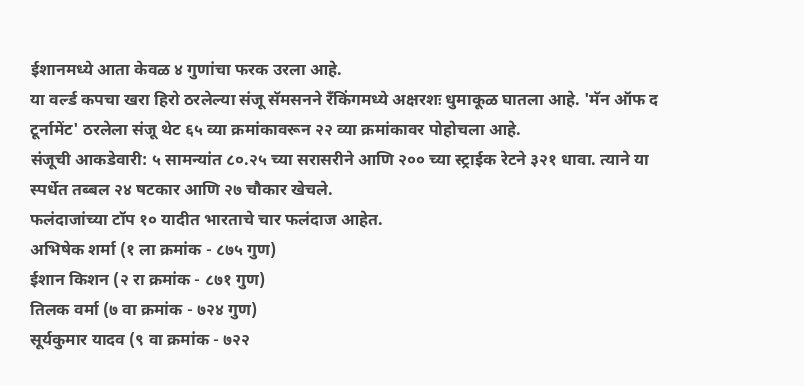ईशानमध्ये आता केवळ ४ गुणांचा फरक उरला आहे.
या वर्ल्ड कपचा खरा हिरो ठरलेल्या संजू सॅमसनने रँकिंगमध्ये अक्षरशः धुमाकूळ घातला आहे. 'मॅन ऑफ द टूर्नामेंट' ठरलेला संजू थेट ६५ व्या क्रमांकावरून २२ व्या क्रमांकावर पोहोचला आहे.
संजूची आकडेवारी: ५ सामन्यांत ८०.२५ च्या सरासरीने आणि २०० च्या स्ट्राईक रेटने ३२१ धावा. त्याने या स्पर्धेत तब्बल २४ षटकार आणि २७ चौकार खेचले.
फलंदाजांच्या टॉप १० यादीत भारताचे चार फलंदाज आहेत.
अभिषेक शर्मा (१ ला क्रमांक - ८७५ गुण)
ईशान किशन (२ रा क्रमांक - ८७१ गुण)
तिलक वर्मा (७ वा क्रमांक - ७२४ गुण)
सूर्यकुमार यादव (९ वा क्रमांक - ७२२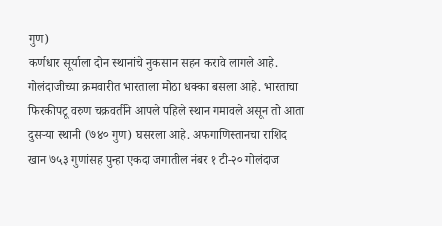गुण)
कर्णधार सूर्याला दोन स्थानांचे नुकसान सहन करावे लागले आहे.
गोलंदाजीच्या क्रमवारीत भारताला मोठा धक्का बसला आहे. भारताचा फिरकीपटू वरुण चक्रवर्तीने आपले पहिले स्थान गमावले असून तो आता दुसऱ्या स्थानी (७४० गुण) घसरला आहे. अफगाणिस्तानचा राशिद खान ७५३ गुणांसह पुन्हा एकदा जगातील नंबर १ टी-२० गोलंदाज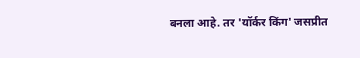बनला आहे. तर 'यॉर्कर किंग' जसप्रीत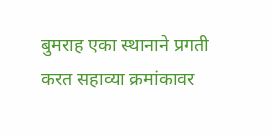बुमराह एका स्थानाने प्रगती करत सहाव्या क्रमांकावर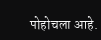पोहोचला आहे.